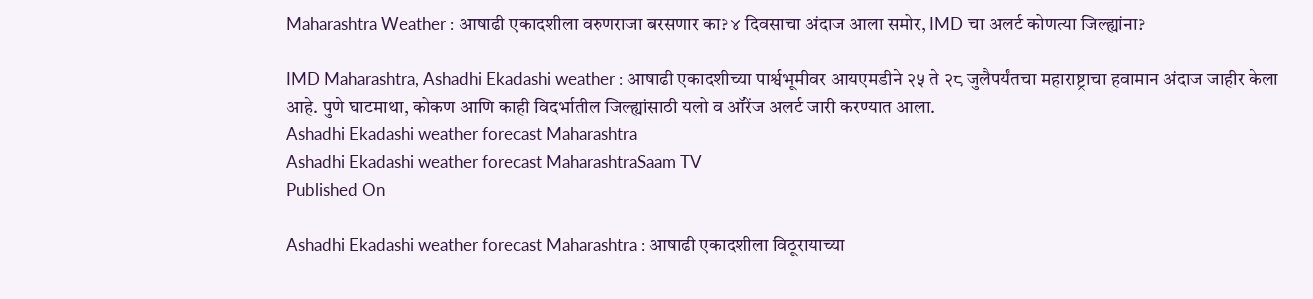Maharashtra Weather : आषाढी एकादशीला वरुणराजा बरसणार का? ४ दिवसाचा अंदाज आला समोर, IMD चा अलर्ट कोणत्या जिल्ह्यांना?

IMD Maharashtra, Ashadhi Ekadashi weather : आषाढी एकादशीच्या पार्श्वभूमीवर आयएमडीने २५ ते २८ जुलैपर्यंतचा महाराष्ट्राचा हवामान अंदाज जाहीर केला आहे. पुणे घाटमाथा, कोकण आणि काही विदर्भातील जिल्ह्यांसाठी यलो व ऑरेंज अलर्ट जारी करण्यात आला.
Ashadhi Ekadashi weather forecast Maharashtra
Ashadhi Ekadashi weather forecast MaharashtraSaam TV
Published On

Ashadhi Ekadashi weather forecast Maharashtra : आषाढी एकादशीला विठूरायाच्या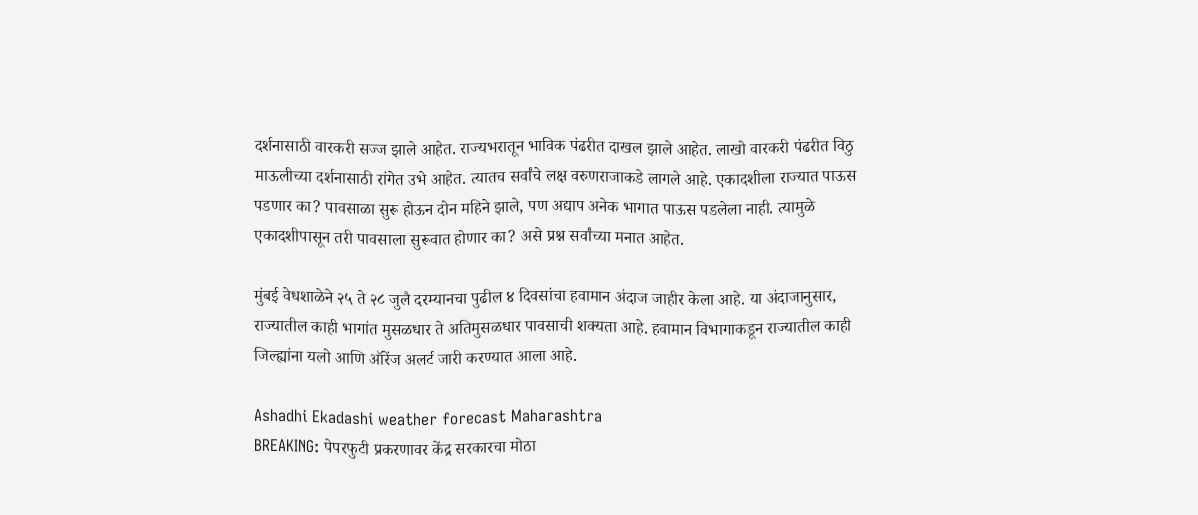दर्शनासाठी वारकरी सज्ज झाले आहेत. राज्यभरातून भाविक पंढरीत दाखल झाले आहेत. लाखो वारकरी पंढरीत विठु माऊलीच्या दर्शनासाठी रांगेत उभे आहेत. त्यातच सर्वांचे लक्ष वरुणराजाकडे लागले आहे. एकादशीला राज्यात पाऊस पडणार का? पावसाळा सुरू होऊन दोन महिने झाले, पण अद्याप अनेक भागात पाऊस पडलेला नाही. त्यामुळे एकादशीपासून तरी पावसाला सुरूवात होणार का? असे प्रश्न सर्वांच्या मनात आहेत.

मुंबई वेधशाळेने २५ ते २८ जुलै दरम्यानचा पुढील ४ दिवसांचा हवामान अंदाज जाहीर केला आहे. या अंदाजानुसार, राज्यातील काही भागांत मुसळधार ते अतिमुसळधार पावसाची शक्यता आहे. हवामान विभागाकडून राज्यातील काही जिल्ह्यांना यलो आणि ऑरेंज अलर्ट जारी करण्यात आला आहे.

Ashadhi Ekadashi weather forecast Maharashtra
BREAKING: पेपरफुटी प्रकरणावर केंद्र सरकारचा मोठा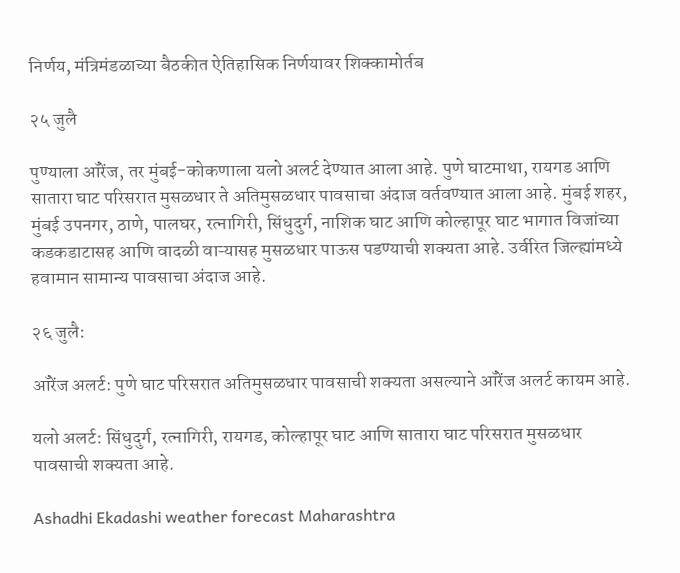निर्णय, मंत्रिमंडळाच्या बैठकीत ऐतिहासिक निर्णयावर शिक्कामोर्तब

२५ जुलै

पुण्याला ऑरेंज, तर मुंबई-कोकणाला यलो अलर्ट देण्यात आला आहे. पुणे घाटमाथा, रायगड आणि सातारा घाट परिसरात मुसळधार ते अतिमुसळधार पावसाचा अंदाज वर्तवण्यात आला आहे. मुंबई शहर, मुंबई उपनगर, ठाणे, पालघर, रत्नागिरी, सिंधुदुर्ग, नाशिक घाट आणि कोल्हापूर घाट भागात विजांच्या कडकडाटासह आणि वादळी वाऱ्यासह मुसळधार पाऊस पडण्याची शक्यता आहे. उर्वरित जिल्ह्यांमध्ये हवामान सामान्य पावसाचा अंदाज आहे.

२६ जुलै:

ऑरेंज अलर्ट: पुणे घाट परिसरात अतिमुसळधार पावसाची शक्यता असल्याने ऑरेंज अलर्ट कायम आहे.

यलो अलर्ट: सिंधुदुर्ग, रत्नागिरी, रायगड, कोल्हापूर घाट आणि सातारा घाट परिसरात मुसळधार पावसाची शक्यता आहे.

Ashadhi Ekadashi weather forecast Maharashtra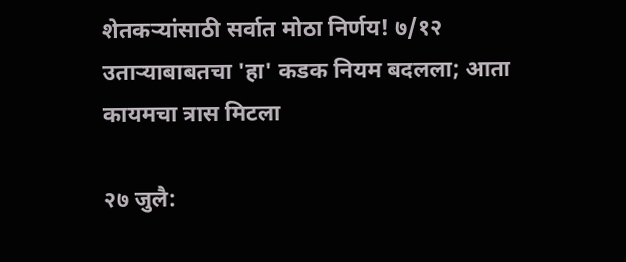शेतकर्‍यांसाठी सर्वात मोठा निर्णय! ७/१२ उतार्‍याबाबतचा 'हा' कडक नियम बदलला; आता कायमचा त्रास मिटला

२७ जुलै: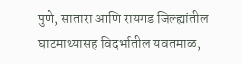पुणे, सातारा आणि रायगड जिल्ह्यांतील घाटमाथ्यासह विदर्भातील यवतमाळ,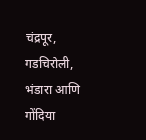चंद्रपूर, गडचिरोली, भंडारा आणि गोंदिया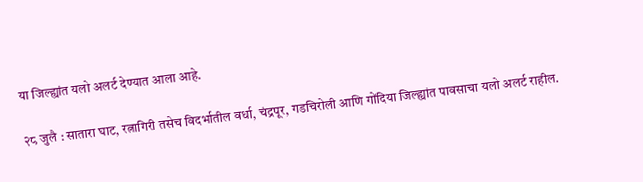या जिल्ह्यांत यलो अलर्ट देण्यात आला आहे.

२८ जुलै : सातारा घाट, रत्नागिरी तसेच विदर्भातील वर्धा, चंद्रपूर, गडचिरोली आणि गोंदिया जिल्ह्यांत पावसाचा यलो अलर्ट राहील.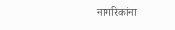नागरिकांना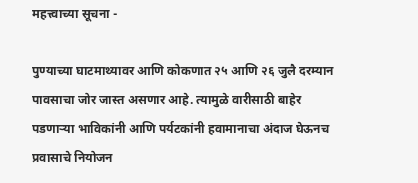महत्त्वाच्या सूचना -

पुण्याच्या घाटमाथ्यावर आणि कोकणात २५ आणि २६ जुलै दरम्यान पावसाचा जोर जास्त असणार आहे. त्यामुळे वारीसाठी बाहेर पडणाऱ्या भाविकांनी आणि पर्यटकांनी हवामानाचा अंदाज घेऊनच प्रवासाचे नियोजन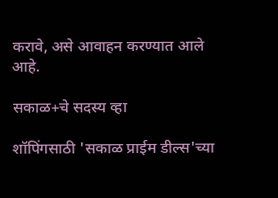करावे, असे आवाहन करण्यात आले आहे.

सकाळ+चे सदस्य व्हा

शॉपिंगसाठी 'सकाळ प्राईम डील्स'च्या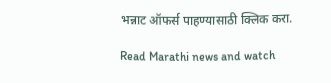भन्नाट ऑफर्स पाहण्यासाठी क्लिक करा.

Read Marathi news and watch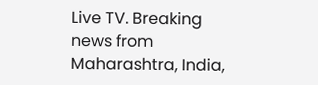Live TV. Breaking news from Maharashtra, India,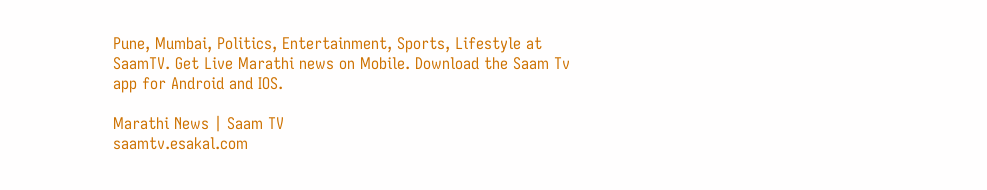Pune, Mumbai, Politics, Entertainment, Sports, Lifestyle at SaamTV. Get Live Marathi news on Mobile. Download the Saam Tv app for Android and IOS.

Marathi News | Saam TV
saamtv.esakal.com